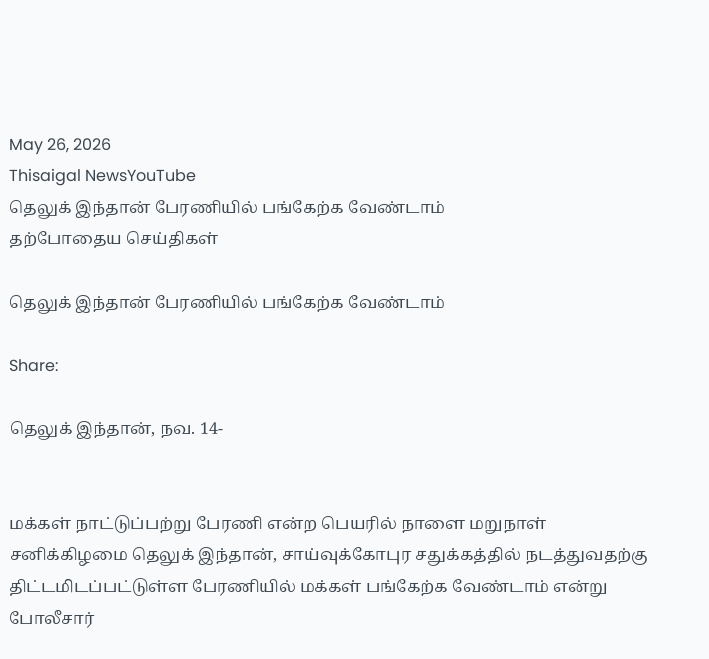May 26, 2026
Thisaigal NewsYouTube
தெலுக் இந்தான் பேரணியில் பங்கேற்க வேண்டாம்
தற்போதைய செய்திகள்

தெலுக் இந்தான் பேரணியில் பங்கேற்க வேண்டாம்

Share:

தெலுக் இந்தான், நவ. 14-


மக்கள் நாட்டுப்பற்று பேரணி என்ற பெயரில் நாளை மறுநாள் சனிக்கிழமை தெலுக் இந்தான், சாய்வுக்கோபுர சதுக்கத்தில் நடத்துவதற்கு திட்டமிடப்பட்டுள்ள பேரணியில் மக்கள் பங்கேற்க வேண்டாம் என்று போலீசார்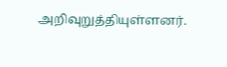அறிவுறுத்தியுள்ளனர்.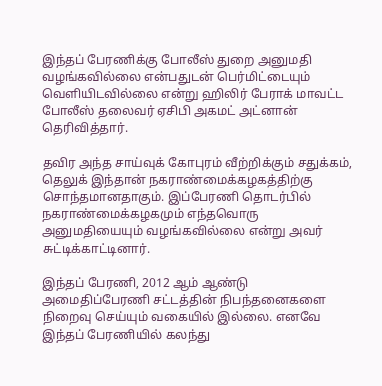இந்தப் பேரணிக்கு போலீஸ் துறை அனுமதி வழங்கவில்லை என்பதுடன் பெர்மிட்டையும் வெளியிடவில்லை என்று ஹிலிர் பேராக் மாவட்ட போலீஸ் தலைவர் ஏசிபி அகமட் அட்னான் தெரிவித்தார்.

தவிர அந்த சாய்வுக் கோபுரம் வீற்றிக்கும் சதுக்கம், தெலுக் இந்தான் நகராண்மைக்கழகத்திற்கு சொந்தமானதாகும். இப்பேரணி தொடர்பில் நகராண்மைக்கழகமும் எந்தவொரு அனுமதியையும் வழங்கவில்லை என்று அவர் சுட்டிக்காட்டினார்.

இந்தப் பேரணி, 2012 ஆம் ஆண்டு அமைதிப்பேரணி சட்டத்தின் நிபந்தனைகளை நிறைவு செய்யும் வகையில் இல்லை. எனவே இந்தப் பேரணியில் கலந்து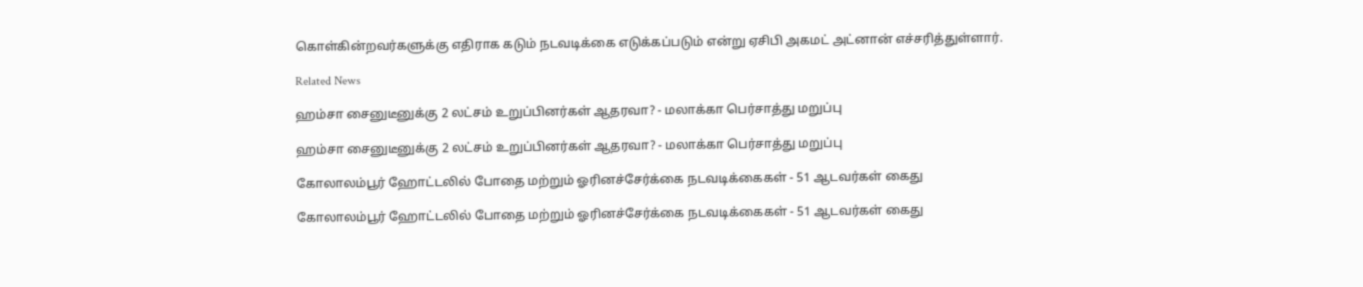கொள்கின்றவர்களுக்கு எதிராக கடும் நடவடிக்கை எடுக்கப்படும் என்று ஏசிபி அகமட் அட்னான் எச்சரித்துள்ளார்.

Related News

ஹம்சா சைனுடீனுக்கு 2 லட்சம் உறுப்பினர்கள் ஆதரவா? - மலாக்கா பெர்சாத்து மறுப்பு

ஹம்சா சைனுடீனுக்கு 2 லட்சம் உறுப்பினர்கள் ஆதரவா? - மலாக்கா பெர்சாத்து மறுப்பு

கோலாலம்பூர் ஹோட்டலில் போதை மற்றும் ஓரினச்சேர்க்கை நடவடிக்கைகள் - 51 ஆடவர்கள் கைது

கோலாலம்பூர் ஹோட்டலில் போதை மற்றும் ஓரினச்சேர்க்கை நடவடிக்கைகள் - 51 ஆடவர்கள் கைது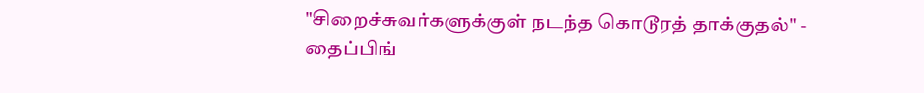"சிறைச்சுவர்களுக்குள் நடந்த கொடூரத் தாக்குதல்" - தைப்பிங்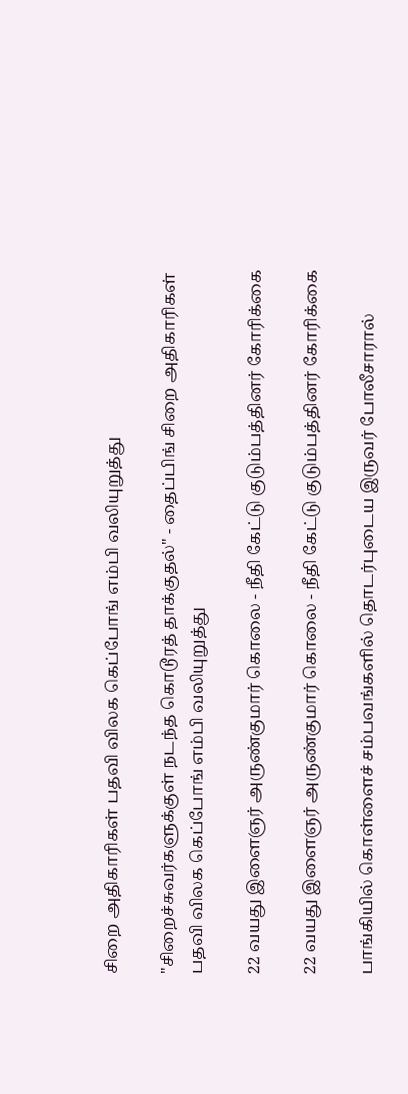சிறை அதிகாரிகள் பதவி விலக கெப்போங் எம்பி வலியுறுத்து

"சிறைச்சுவர்களுக்குள் நடந்த கொடூரத் தாக்குதல்" - தைப்பிங் சிறை அதிகாரிகள் பதவி விலக கெப்போங் எம்பி வலியுறுத்து

22 வயது இளைஞர் அருண்குமார் கொலை - நீதி கேட்டு குடும்பத்தினர் கோரிக்கை

22 வயது இளைஞர் அருண்குமார் கொலை - நீதி கேட்டு குடும்பத்தினர் கோரிக்கை

பாங்கியில் கொள்ளைச் சம்பவங்களில் தொடர்புடைய இருவர் போலீசாரால்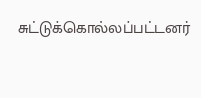சுட்டுக்கொல்லப்பட்டனர்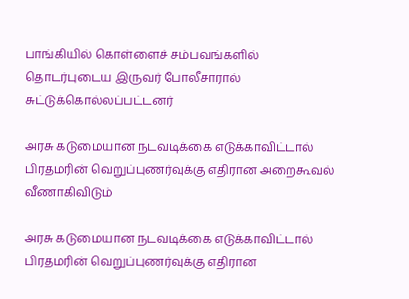பாங்கியில் கொள்ளைச் சம்பவங்களில் தொடர்புடைய இருவர் போலீசாரால் சுட்டுக்கொல்லப்பட்டனர்

அரசு கடுமையான நடவடிக்கை எடுக்காவிட்டால் பிரதமரின் வெறுப்புணர்வுக்கு எதிரான அறைகூவல்  வீணாகிவிடும்

அரசு கடுமையான நடவடிக்கை எடுக்காவிட்டால் பிரதமரின் வெறுப்புணர்வுக்கு எதிரான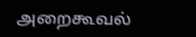அறைகூவல்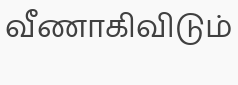வீணாகிவிடும்